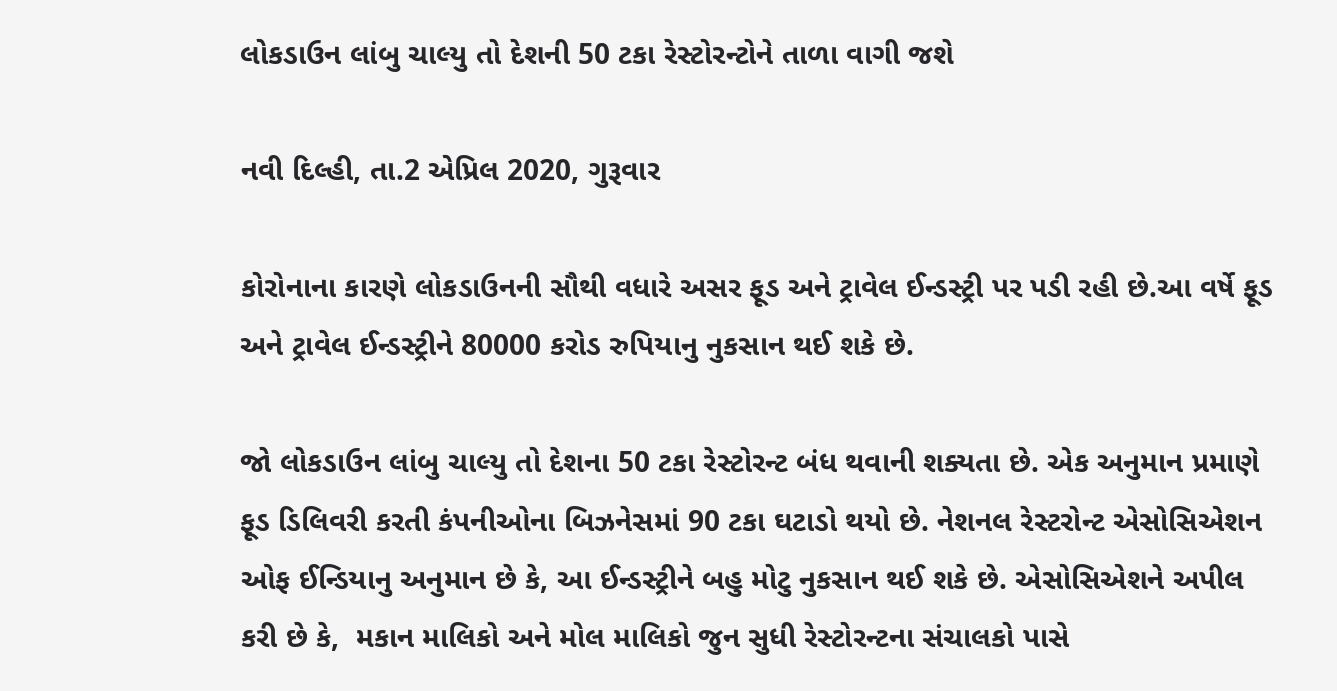લોકડાઉન લાંબુ ચાલ્યુ તો દેશની 50 ટકા રેસ્ટોરન્ટોને તાળા વાગી જશે

નવી દિલ્હી, તા.2 એપ્રિલ 2020, ગુરૂવાર

કોરોનાના કારણે લોકડાઉનની સૌથી વધારે અસર ફૂડ અને ટ્રાવેલ ઈન્ડસ્ટ્રી પર પડી રહી છે.આ વર્ષે ફૂડ અને ટ્રાવેલ ઈન્ડસ્ટ્રીને 80000 કરોડ રુપિયાનુ નુકસાન થઈ શકે છે.

જો લોકડાઉન લાંબુ ચાલ્યુ તો દેશના 50 ટકા રેસ્ટોરન્ટ બંધ થવાની શક્યતા છે. એક અનુમાન પ્રમાણે ફૂડ ડિલિવરી કરતી કંપનીઓના બિઝનેસમાં 90 ટકા ઘટાડો થયો છે. નેશનલ રેસ્ટરોન્ટ એસોસિએશન ઓફ ઈન્ડિયાનુ અનુમાન છે કે, આ ઈન્ડસ્ટ્રીને બહુ મોટુ નુકસાન થઈ શકે છે. એસોસિએશને અપીલ કરી છે કે,  મકાન માલિકો અને મોલ માલિકો જુન સુધી રેસ્ટોરન્ટના સંચાલકો પાસે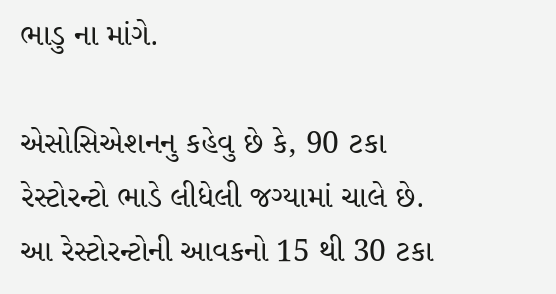ભાડુ ના માંગે.

એસોસિએશનનુ કહેવુ છે કે, 90 ટકા રેસ્ટોરન્ટો ભાડે લીધેલી જગ્યામાં ચાલે છે. આ રેસ્ટોરન્ટોની આવકનો 15 થી 30 ટકા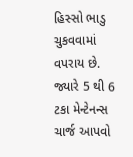હિસ્સો ભાડુ ચુકવવામાં વપરાય છે. જ્યારે 5 થી 6 ટકા મેન્ટેનન્સ ચાર્જ આપવો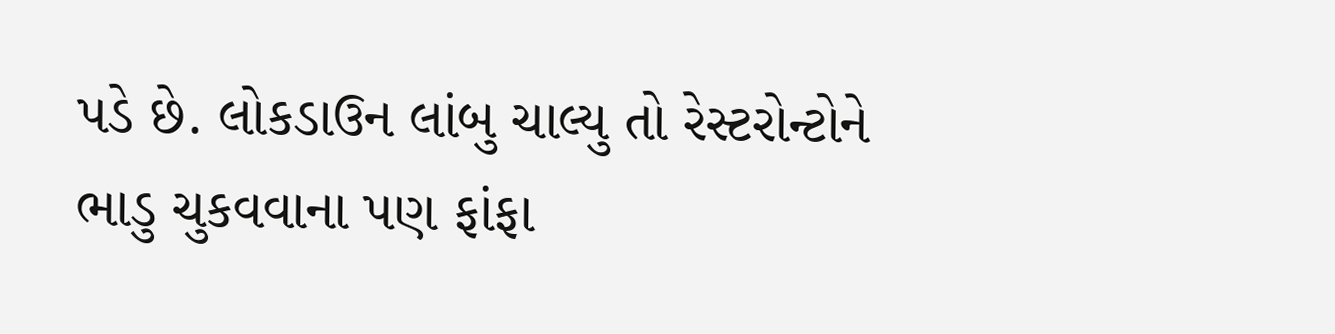પડે છે. લોકડાઉન લાંબુ ચાલ્યુ તો રેસ્ટરોન્ટોને ભાડુ ચુકવવાના પણ ફાંફા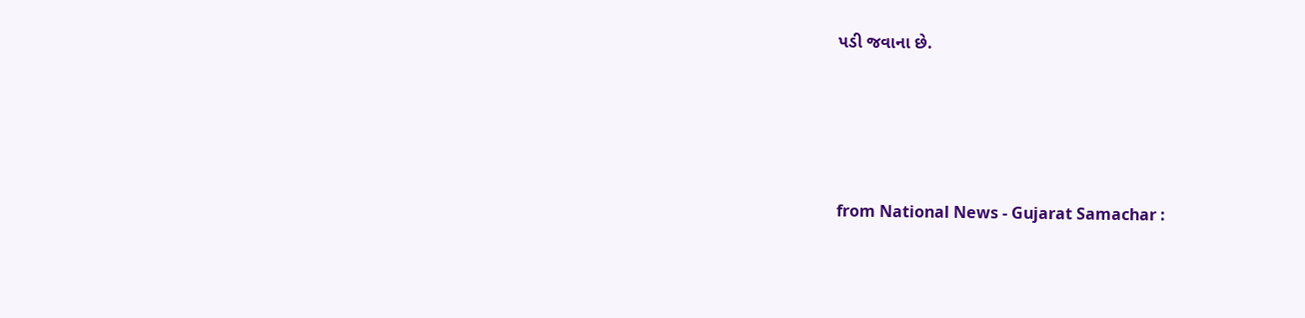પડી જવાના છે.




from National News - Gujarat Samachar :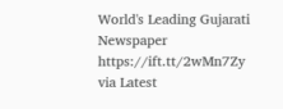World's Leading Gujarati Newspaper https://ift.tt/2wMn7Zy
via Latest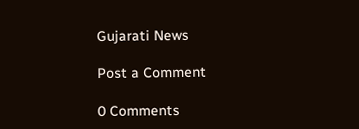Gujarati News

Post a Comment

0 Comments